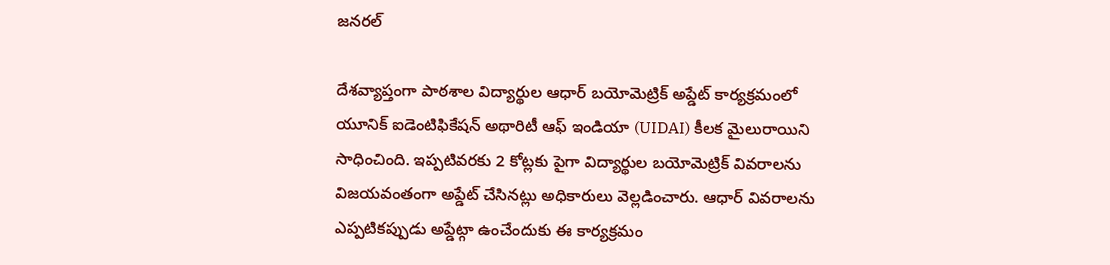జనరల్

దేశవ్యాప్తంగా పాఠశాల విద్యార్థుల ఆధార్ బయోమెట్రిక్ అప్డేట్ కార్యక్రమంలో యూనిక్ ఐడెంటిఫికేషన్ అథారిటీ ఆఫ్ ఇండియా (UIDAI) కీలక మైలురాయిని సాధించింది. ఇప్పటివరకు 2 కోట్లకు పైగా విద్యార్థుల బయోమెట్రిక్ వివరాలను విజయవంతంగా అప్డేట్ చేసినట్లు అధికారులు వెల్లడించారు. ఆధార్ వివరాలను ఎప్పటికప్పుడు అప్డేట్గా ఉంచేందుకు ఈ కార్యక్రమం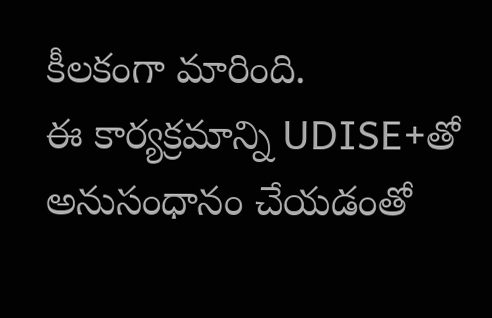కీలకంగా మారింది.
ఈ కార్యక్రమాన్ని UDISE+తో అనుసంధానం చేయడంతో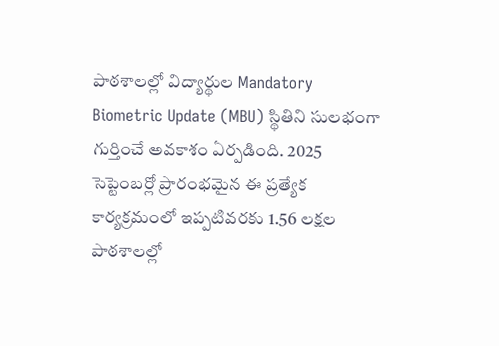పాఠశాలల్లో విద్యార్థుల Mandatory Biometric Update (MBU) స్థితిని సులభంగా గుర్తించే అవకాశం ఏర్పడింది. 2025 సెప్టెంబర్లో ప్రారంభమైన ఈ ప్రత్యేక కార్యక్రమంలో ఇప్పటివరకు 1.56 లక్షల పాఠశాలల్లో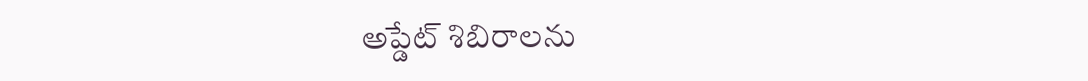అప్డేట్ శిబిరాలను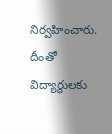నిర్వహించారు. దీంతో విద్యార్థులకు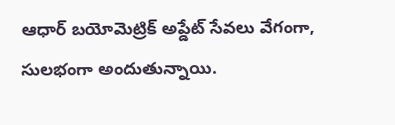ఆధార్ బయోమెట్రిక్ అప్డేట్ సేవలు వేగంగా, సులభంగా అందుతున్నాయి.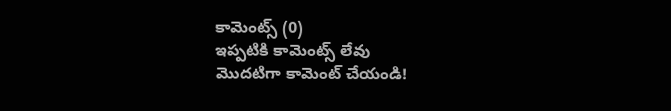కామెంట్స్ (0)
ఇప్పటికి కామెంట్స్ లేవు
మొదటిగా కామెంట్ చేయండి!